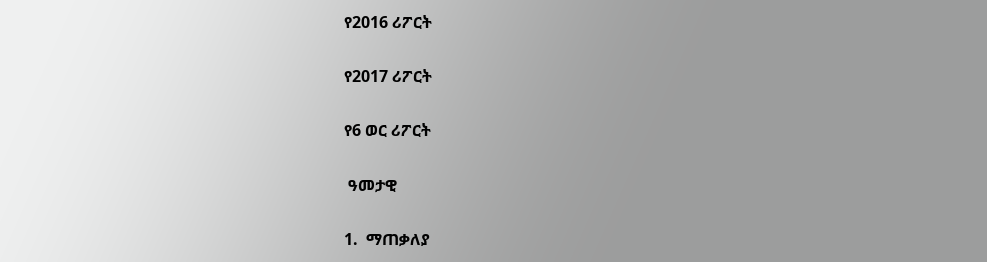የ2016 ሪፖርት

የ2017 ሪፖርት

የ6 ወር ሪፖርት

 ዓመታዊ

1.  ማጠቃለያ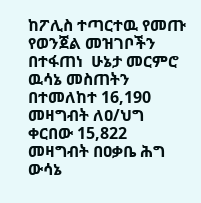ከፖሊስ ተጣርተዉ የመጡ የወንጀል መዝገቦችን በተፋጠነ  ሁኔታ መርምሮ ዉሳኔ መስጠትን በተመለከተ 16,190  መዛግብት ለዐ/ህግ ቀርበው 15,822 መዛግብት በዐቃቤ ሕግ ውሳኔ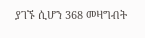ያገኙ ሲሆን 368 መዛግብት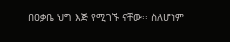በዐቃቤ ህግ እጅ የሚገኙ ናቸው፡፡ ስለሆነም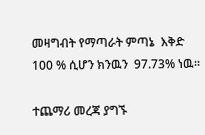መዛግብት የማጣራት ምጣኔ  እቅድ 100 % ሲሆን ክንዉን  97.73% ነዉ፡፡

ተጨማሪ መረጃ ያግኙ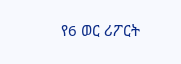የ6 ወር ሪፖርት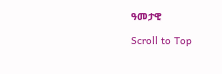ዓመታዊ

Scroll to Top